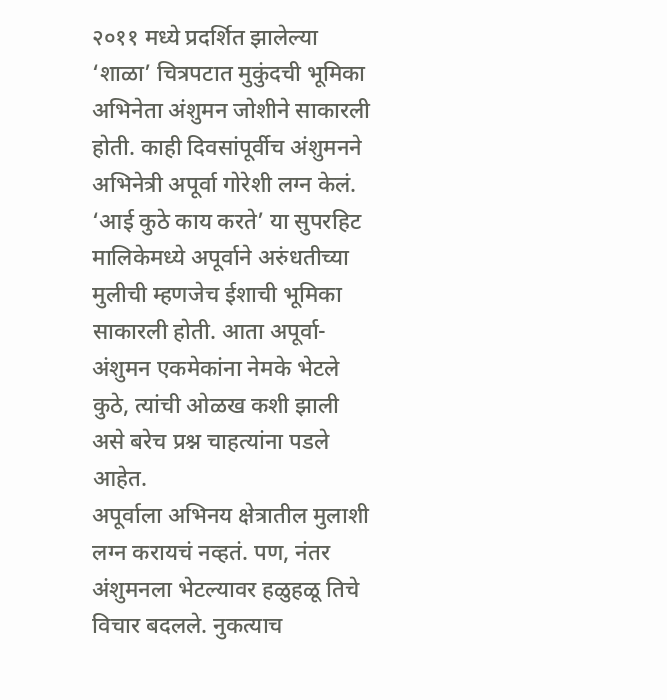२०११ मध्ये प्रदर्शित झालेल्या ‘शाळा’ चित्रपटात मुकुंदची भूमिका अभिनेता अंशुमन जोशीने साकारली होती. काही दिवसांपूर्वीच अंशुमनने अभिनेत्री अपूर्वा गोरेशी लग्न केलं. ‘आई कुठे काय करते’ या सुपरहिट मालिकेमध्ये अपूर्वाने अरुंधतीच्या मुलीची म्हणजेच ईशाची भूमिका साकारली होती. आता अपूर्वा-अंशुमन एकमेकांना नेमके भेटले कुठे, त्यांची ओळख कशी झाली असे बरेच प्रश्न चाहत्यांना पडले आहेत.
अपूर्वाला अभिनय क्षेत्रातील मुलाशी लग्न करायचं नव्हतं. पण, नंतर अंशुमनला भेटल्यावर हळुहळू तिचे विचार बदलले. नुकत्याच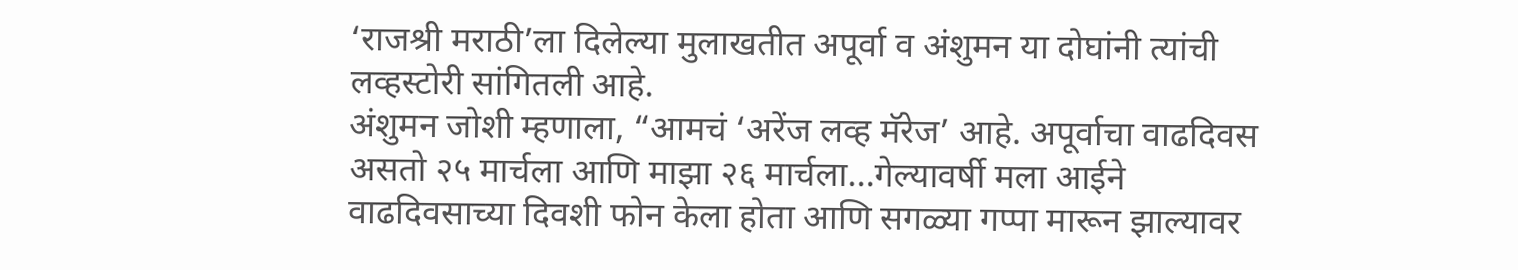‘राजश्री मराठी’ला दिलेल्या मुलाखतीत अपूर्वा व अंशुमन या दोघांनी त्यांची लव्हस्टोरी सांगितली आहे.
अंशुमन जोशी म्हणाला, “आमचं ‘अरेंज लव्ह मॅरेज’ आहे. अपूर्वाचा वाढदिवस असतो २५ मार्चला आणि माझा २६ मार्चला…गेल्यावर्षी मला आईने वाढदिवसाच्या दिवशी फोन केला होता आणि सगळ्या गप्पा मारून झाल्यावर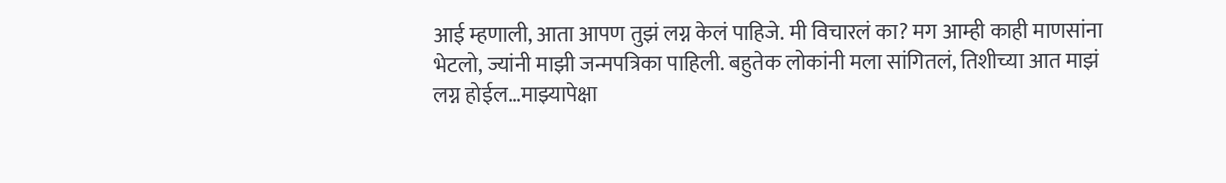आई म्हणाली, आता आपण तुझं लग्न केलं पाहिजे. मी विचारलं का? मग आम्ही काही माणसांना भेटलो, ज्यांनी माझी जन्मपत्रिका पाहिली. बहुतेक लोकांनी मला सांगितलं, तिशीच्या आत माझं लग्न होईल…माझ्यापेक्षा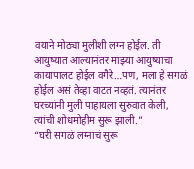वयाने मोठ्या मुलीशी लग्न होईल. ती आयुष्यात आल्यानंतर माझ्या आयुष्याचा कायापालट होईल वगैरे…पण, मला हे सगळं होईल असं तेव्हा वाटत नव्हतं. त्यानंतर घरच्यांनी मुली पाहायला सुरुवात केली, त्यांची शोधमोहीम सुरू झाली.”
“घरी सगळं लग्नाचं सुरू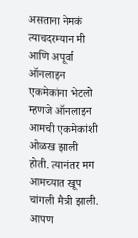असताना नेमकं त्याचदरम्यान मी आणि अपूर्वा ऑनलाइन एकमेकांना भेटलो म्हणजे ऑनलाइन आमची एकमेकांशी ओळख झाली होती. त्यानंतर मग आमच्यात खूप चांगली मैत्री झाली. आपण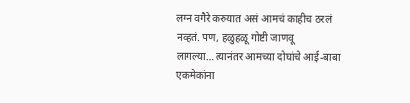लग्न वगैरे करुयात असं आमचं काहीच ठरलं नव्हतं. पण, हळुहळू गोष्टी जाणवू लागल्या…त्यानंतर आमच्या दोघांचे आई-बाबा एकमेकांना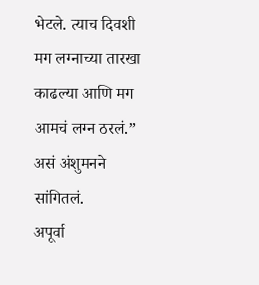भेटले. त्याच दिवशी मग लग्नाच्या तारखा काढल्या आणि मग आमचं लग्न ठरलं.” असं अंशुमनने सांगितलं.
अपूर्वा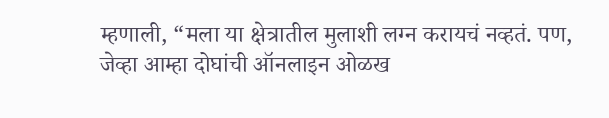म्हणाली, “मला या क्षेत्रातील मुलाशी लग्न करायचं नव्हतं. पण, जेव्हा आम्हा दोघांची ऑनलाइन ओळख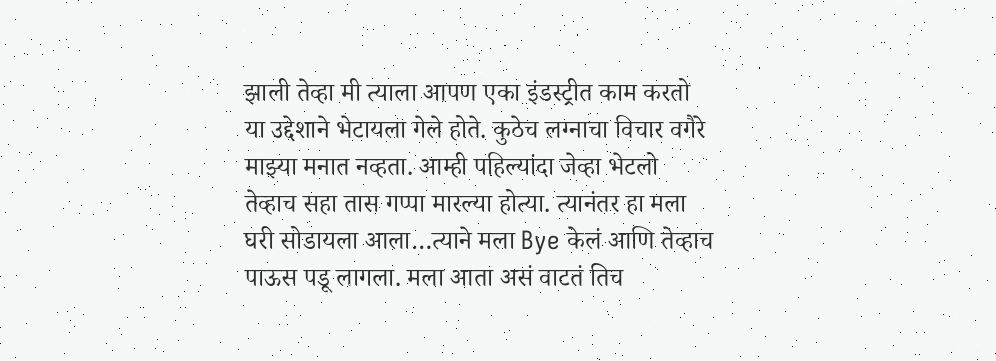झाली तेव्हा मी त्याला आपण एका इंडस्ट्रीत काम करतो या उद्देशाने भेटायला गेले होते. कुठेच लग्नाचा विचार वगैरे माझ्या मनात नव्हता. आम्ही पहिल्यांदा जेव्हा भेटलो तेव्हाच सहा तास गप्पा मारल्या होत्या. त्यानंतर हा मला घरी सोडायला आला…त्याने मला Bye केलं आणि तेव्हाच पाऊस पडू लागला. मला आता असं वाटतं तिच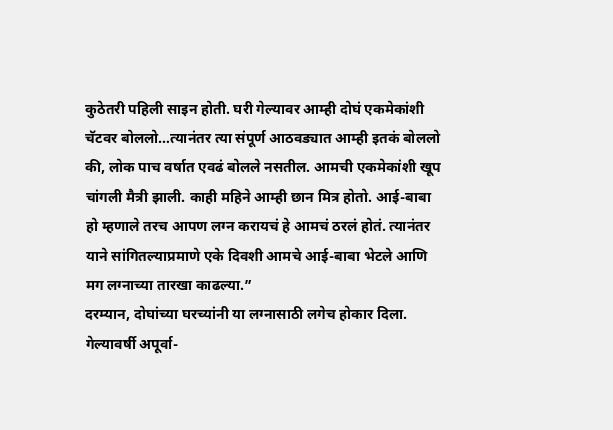कुठेतरी पहिली साइन होती. घरी गेल्यावर आम्ही दोघं एकमेकांशी चॅटवर बोललो…त्यानंतर त्या संपूर्ण आठवड्यात आम्ही इतकं बोललो की, लोक पाच वर्षात एवढं बोलले नसतील. आमची एकमेकांशी खूप चांगली मैत्री झाली. काही महिने आम्ही छान मित्र होतो. आई-बाबा हो म्हणाले तरच आपण लग्न करायचं हे आमचं ठरलं होतं. त्यानंतर याने सांगितल्याप्रमाणे एके दिवशी आमचे आई-बाबा भेटले आणि मग लग्नाच्या तारखा काढल्या.”
दरम्यान, दोघांच्या घरच्यांनी या लग्नासाठी लगेच होकार दिला. गेल्यावर्षी अपूर्वा-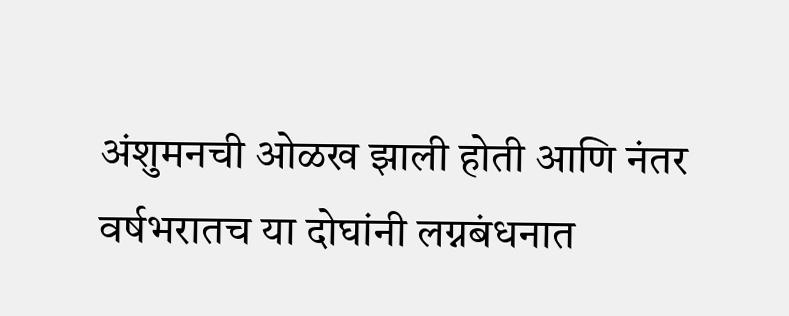अंशुमनची ओळख झाली होती आणि नंतर वर्षभरातच या दोघांनी लग्नबंधनात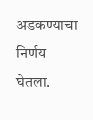अडकण्याचा निर्णय घेतला.